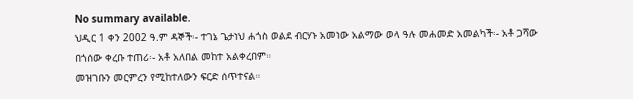No summary available.
ህዲር 1 ቀን 2002 ዓ.ም ዳኞች፡- ተገኔ ጌታነህ ሐጎስ ወልደ ብርሃኑ አመነው አልማው ወላ ዓሉ መሐመድ አመልካች፡- አቶ ጋሻው በጎሰው ቀረቡ ተጠሪ፡- አቶ አለበል መከተ አልቀረበም።
መዝገቡን መርምረን የሚከተለውን ፍርድ ሰጥተናል።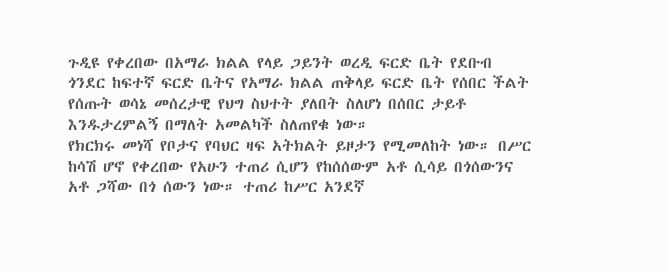ጉዲዩ የቀረበው በአማራ ክልል የላይ ጋይንት ወረዲ ፍርድ ቤት የደቡብ ጎንደር ከፍተኛ ፍርድ ቤትና የአማራ ክልል ጠቅላይ ፍርድ ቤት የሰበር ችልት የሰጡት ወሳኔ መሰረታዊ የህግ ስህተት ያለበት ስለሆነ በሰበር ታይቶ እንዱታረምልኝ በማለት አመልካች ስለጠየቁ ነው።
የክርክሩ መነሻ የቦታና የባህር ዛፍ አትክልት ይዞታን የሚመለከት ነው። በሥር ከሳሽ ሆኖ የቀረበው የአሁን ተጠሪ ሲሆን የከሰሰውም አቶ ሲሳይ በጎሰውንና አቶ ጋሻው በጎ ሰውን ነው። ተጠሪ ከሥር አንደኛ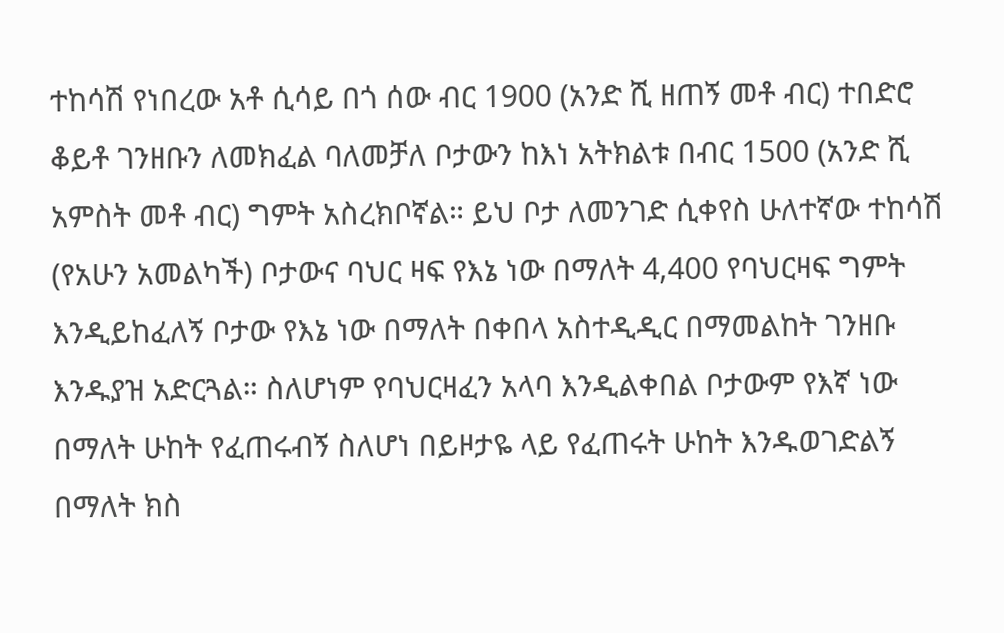ተከሳሽ የነበረው አቶ ሲሳይ በጎ ሰው ብር 1900 (አንድ ሺ ዘጠኝ መቶ ብር) ተበድሮ ቆይቶ ገንዘቡን ለመክፈል ባለመቻለ ቦታውን ከእነ አትክልቱ በብር 1500 (አንድ ሺ አምስት መቶ ብር) ግምት አስረክቦኛል። ይህ ቦታ ለመንገድ ሲቀየስ ሁለተኛው ተከሳሽ (የአሁን አመልካች) ቦታውና ባህር ዛፍ የእኔ ነው በማለት 4‚400 የባህርዛፍ ግምት እንዲይከፈለኝ ቦታው የእኔ ነው በማለት በቀበላ አስተዲዲር በማመልከት ገንዘቡ እንዱያዝ አድርጓል። ስለሆነም የባህርዛፈን አላባ እንዲልቀበል ቦታውም የእኛ ነው በማለት ሁከት የፈጠሩብኝ ስለሆነ በይዞታዬ ላይ የፈጠሩት ሁከት እንዱወገድልኝ በማለት ክስ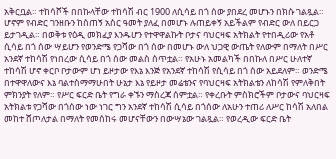አቅርቧል። ተከሳሾች በበኩላቸው ተከሳሽ ብር 1900 ለሲሳይ በጎ ሰው ያበደረ መሆኑን በክሱ ገልጿል። ሆኖም የብድር ገንዘቡን ከሰጠኝ አስር ዓመት ያለፈ በመሆኑ ሉጠይቀኝ አይችልም የብድር ውለ በይርጋ ይታገዲል። በወቅቱ የዕዲ መክፈያ እንዱሆን የተዋዋልኩት ቦታና ባህርዛፍ አትክልት የተበዲሪው የአቶ ሲሳይ በጎ ሰው ሣይሆን የወንድሜ የጋሻው በጎ ሰው በመሆኑ ውለ ህጋዊ ውጤት የለውም በማለት በሥር አንደኛ ተከሳሽ የነበረው ሲሳይ በጎ ሰው መልስ ሰጥቷል። የአሁኑ አመልካች በበኩለ በሥር ሁለተኛ ተከሳሽ ሆኖ ቀርቦ ቦታውም ሆነ ይዞታው የእኔ እንጅ የአንደኛ ተከሳሽ የሲሳይ በጎ ሰው አይደለም። ወንድሜ በተዋዋለውና እኔ ባልተስማማሁበት ሁኔታ እኔ የይዞታ መሬቴንና የባህርዛፍ አትክልቴን ለከሳሽ የምለቅበት ምክንያት የለም። የሥር ፍርድ ቤት የግራ ቀኙን ማስረጃ ሰምቷል። የቀረቡት ምስክሮችም ቦታውና ባህርዛፍ አትክልቱ የጋሻው በጎሰው ነው ነገር ግን አንደኛ ተከሳሽ ሲሳይ በጎሰው ለአሁን ተጠሪ ለሥር ከሳሽ አለበል መከተ ሸጦለታል በማለት የመሰከሩ መሆናቸውን በውሣኔው ገልጿል። የወረዲው ፍርድ ቤት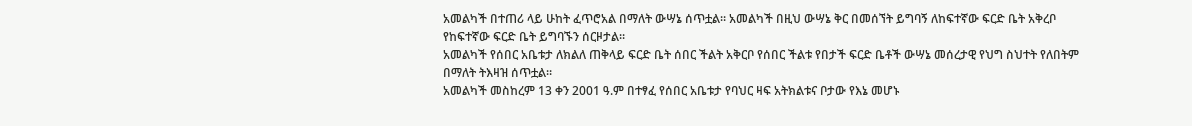አመልካች በተጠሪ ላይ ሁከት ፈጥሮአል በማለት ውሣኔ ሰጥቷል። አመልካች በዚህ ውሣኔ ቅር በመሰኘት ይግባኝ ለከፍተኛው ፍርድ ቤት አቅረቦ የከፍተኛው ፍርድ ቤት ይግባኙን ሰርዞታል።
አመልካች የሰበር አቤቱታ ለክልለ ጠቅላይ ፍርድ ቤት ሰበር ችልት አቅርቦ የሰበር ችልቱ የበታች ፍርድ ቤቶች ውሣኔ መሰረታዊ የህግ ስህተት የለበትም በማለት ትእዛዝ ሰጥቷል።
አመልካች መስከረም 13 ቀን 2001 ዓ.ም በተፃፈ የሰበር አቤቱታ የባህር ዛፍ አትክልቱና ቦታው የእኔ መሆኑ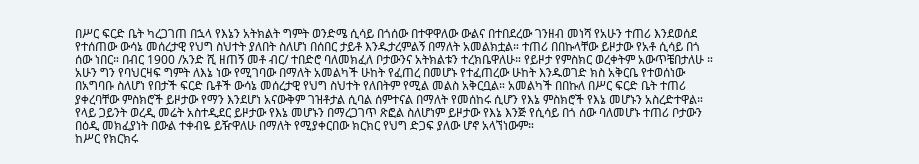በሥር ፍርድ ቤት ካረጋገጠ በኋላ የእኔን አትክልት ግምት ወንድሜ ሲሳይ በጎሰው በተዋዋለው ውልና በተበደረው ገንዘብ መነሻ የአሁን ተጠሪ እንደወሰደ የተሰጠው ውሳኔ መሰረታዊ የህግ ስህተት ያለበት ስለሆነ በሰበር ታይቶ እንዱታረምልኝ በማለት አመልክቷል። ተጠሪ በበኩላቸው ይዞታው የአቶ ሲሳይ በጎ ሰው ነበር። በብር 1900 /አንድ ሺ ዘጠኝ መቶ ብር/ ተበድሮ ባለመክፈለ ቦታውንና አትክልቱን ተረክቤዋለሁ። የይዞታ የምስክር ወረቀትም አውጥቼበታለሁ ።
አሁን ግን የባህርዛፍ ግምት ለእኔ ነው የሚገባው በማለት አመልካች ሁከት የፈጠረ በመሆኑ የተፈጠረው ሁከት እንዱወገድ ክስ አቅርቤ የተወሰነው በአግባቡ ስለሆነ የበታች ፍርድ ቤቶች ውሳኔ መሰረታዊ የህግ ስህተት የለበትም የሚል መልስ አቅርቧል። አመልካች በበኩለ በሥር ፍርድ ቤት ተጠሪ ያቀረባቸው ምስክሮች ይዞታው የማን እንደሆነ አናውቅም ገዝቶታል ሲባል ሰምተናል በማለት የመሰከሩ ሲሆን የእኔ ምስክሮች የእኔ መሆኑን አስረድተዋል። የላይ ጋይንት ወረዲ መሬት አስተዲደር ይዞታው የእኔ መሆኑን በማረጋገጥ ጽፎል ስለሆነም ይዞታው የእኔ እንጅ የሲሳይ በጎ ሰው ባለመሆኑ ተጠሪ ቦታውን በዕዲ መክፈያነት በውል ተቀብዬ ይዥዋለሁ በማለት የሚያቀርበው ክርክር የህግ ድጋፍ ያለው ሆኖ አላኘነውም።
ከሥር የክርክሩ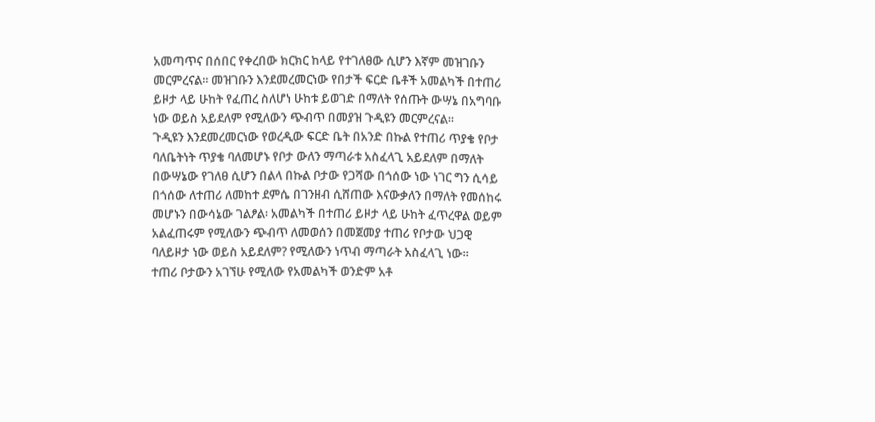አመጣጥና በሰበር የቀረበው ክርክር ከላይ የተገለፀው ሲሆን እኛም መዝገቡን መርምረናል። መዝገቡን እንደመረመርነው የበታች ፍርድ ቤቶች አመልካች በተጠሪ ይዞታ ላይ ሁከት የፈጠረ ስለሆነ ሁከቱ ይወገድ በማለት የሰጡት ውሣኔ በአግባቡ ነው ወይስ አይደለም የሚለውን ጭብጥ በመያዝ ጉዲዩን መርምረናል።
ጉዲዩን እንደመረመርነው የወረዲው ፍርድ ቤት በአንድ በኩል የተጠሪ ጥያቄ የቦታ ባለቤትነት ጥያቄ ባለመሆኑ የቦታ ውለን ማጣራቱ አስፈላጊ አይደለም በማለት በውሣኔው የገለፀ ሲሆን በልላ በኩል ቦታው የጋሻው በጎሰው ነው ነገር ግን ሲሳይ በጎሰው ለተጠሪ ለመከተ ደምሴ በገንዘብ ሲሸጠው እናውቃለን በማለት የመሰከሩ መሆኑን በውሳኔው ገልፆል፡ አመልካች በተጠሪ ይዞታ ላይ ሁከት ፈጥረዋል ወይም አልፈጠሩም የሚለውን ጭብጥ ለመወሰን በመጀመያ ተጠሪ የቦታው ህጋዊ ባለይዞታ ነው ወይስ አይደለም? የሚለውን ነጥብ ማጣራት አስፈላጊ ነው።
ተጠሪ ቦታውን አገኘሁ የሚለው የአመልካች ወንድም አቶ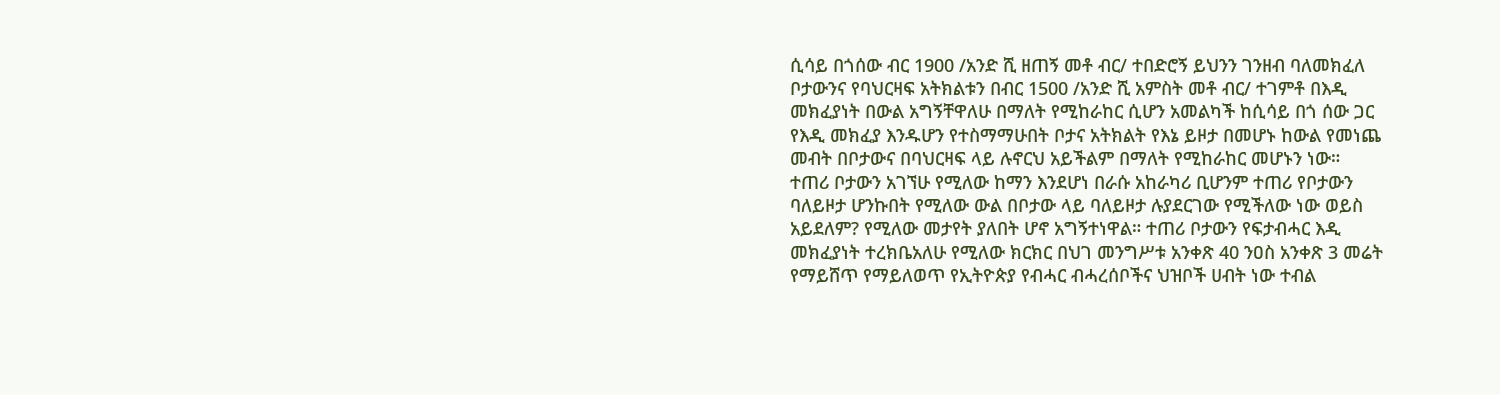ሲሳይ በጎሰው ብር 1900 /አንድ ሺ ዘጠኝ መቶ ብር/ ተበድሮኝ ይህንን ገንዘብ ባለመክፈለ ቦታውንና የባህርዛፍ አትክልቱን በብር 1500 /አንድ ሺ አምስት መቶ ብር/ ተገምቶ በእዲ መክፈያነት በውል አግኝቸዋለሁ በማለት የሚከራከር ሲሆን አመልካች ከሲሳይ በጎ ሰው ጋር የእዲ መክፈያ እንዱሆን የተስማማሁበት ቦታና አትክልት የእኔ ይዞታ በመሆኑ ከውል የመነጨ መብት በቦታውና በባህርዛፍ ላይ ሉኖርህ አይችልም በማለት የሚከራከር መሆኑን ነው።
ተጠሪ ቦታውን አገኘሁ የሚለው ከማን እንደሆነ በራሱ አከራካሪ ቢሆንም ተጠሪ የቦታውን ባለይዞታ ሆንኩበት የሚለው ውል በቦታው ላይ ባለይዞታ ሉያደርገው የሚችለው ነው ወይስ አይደለም? የሚለው መታየት ያለበት ሆኖ አግኝተነዋል። ተጠሪ ቦታውን የፍታብሓር እዲ መክፈያነት ተረክቤአለሁ የሚለው ክርክር በህገ መንግሥቱ አንቀጽ 40 ንዐስ አንቀጽ 3 መሬት የማይሸጥ የማይለወጥ የኢትዮጵያ የብሓር ብሓረሰቦችና ህዝቦች ሀብት ነው ተብል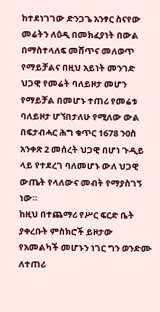ከተደነገገው ድንጋጌ አንፃር ስናየው መሬትን ለዕዲ በመክፈያነት በውል በማስተላለፍ መሸጥና መለወጥ የማይቻልና በዚህ አይነት መንገድ ህጋዊ የመሬት ባለይዞታ መሆን የማይቻል በመሆኑ ተጠሪ የመሬቱ ባለይዞታ ሆኘበታለሁ የሚለው ውል በፍታብሓር ሕግ ቁጥር 1678 ንዐስ አንቀጽ 2 መሰረት ህጋዊ በሆነ ጉዲይ ላይ የተደረገ ባለመሆኑ ውለ ህጋዊ ውጤት የላለውና መብት የማያስገኝ ነው።
ከዚህ በተጨማሪ የሥር ፍርድ ቤት ያቀረቡት ምስክሮች ይዞታው የአመልካች መሆኑን ነገር ግን ወንድሙ ለተጠሪ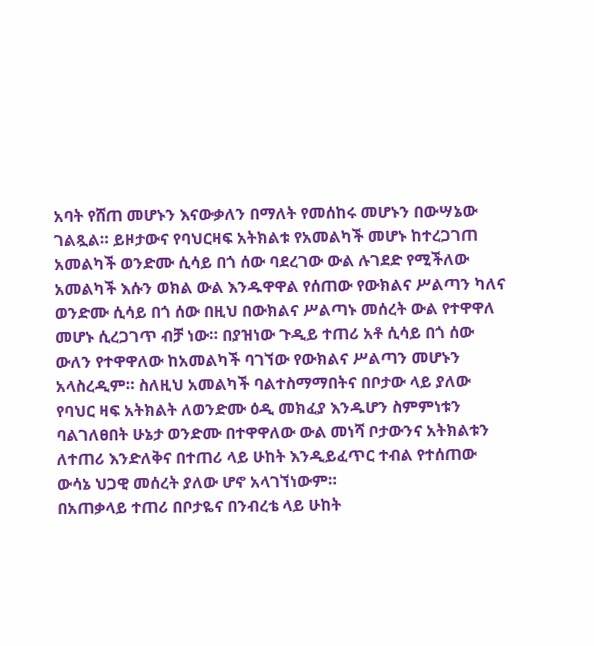አባት የሸጠ መሆኑን እናውቃለን በማለት የመሰከሩ መሆኑን በውሣኔው ገልጿል። ይዞታውና የባህርዛፍ አትክልቱ የአመልካች መሆኑ ከተረጋገጠ አመልካች ወንድሙ ሲሳይ በጎ ሰው ባደረገው ውል ሉገደድ የሚችለው አመልካች እሱን ወክል ውል እንዱዋዋል የሰጠው የውክልና ሥልጣን ካለና ወንድሙ ሲሳይ በጎ ሰው በዚህ በውክልና ሥልጣኑ መሰረት ውል የተዋዋለ መሆኑ ሲረጋገጥ ብቻ ነው። በያዝነው ጉዲይ ተጠሪ አቶ ሲሳይ በጎ ሰው ውለን የተዋዋለው ከአመልካች ባገኘው የውክልና ሥልጣን መሆኑን አላስረዲም። ስለዚህ አመልካች ባልተስማማበትና በቦታው ላይ ያለው የባህር ዛፍ አትክልት ለወንድሙ ዕዲ መክፈያ እንዱሆን ስምምነቱን ባልገለፀበት ሁኔታ ወንድሙ በተዋዋለው ውል መነሻ ቦታውንና አትክልቱን ለተጠሪ እንድለቅና በተጠሪ ላይ ሁከት እንዲይፈጥር ተብል የተሰጠው ውሳኔ ህጋዊ መሰረት ያለው ሆኖ አላገኘነውም።
በአጠቃላይ ተጠሪ በቦታዬና በንብረቴ ላይ ሁከት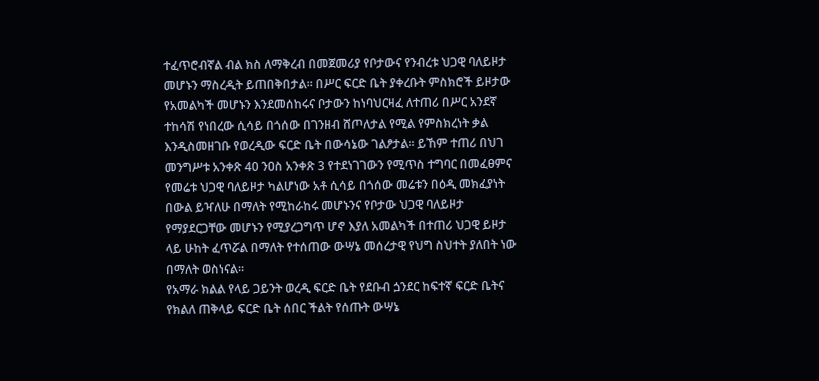ተፈጥሮብኛል ብል ክስ ለማቅረብ በመጀመሪያ የቦታውና የንብረቱ ህጋዊ ባለይዞታ መሆኑን ማስረዲት ይጠበቅበታል። በሥር ፍርድ ቤት ያቀረቡት ምስክሮች ይዞታው የአመልካች መሆኑን እንደመሰከሩና ቦታውን ከነባህርዛፈ ለተጠሪ በሥር አንደኛ ተከሳሽ የነበረው ሲሳይ በጎሰው በገንዘብ ሸጦለታል የሚል የምስክረነት ቃል እንዲስመዘገቡ የወረዲው ፍርድ ቤት በውሳኔው ገልፆታል። ይኸም ተጠሪ በህገ መንግሥቱ አንቀጽ 40 ንዐስ አንቀጽ 3 የተደነገገውን የሚጥስ ተግባር በመፈፀምና የመሬቱ ህጋዊ ባለይዞታ ካልሆነው አቶ ሲሳይ በጎሰው መሬቱን በዕዲ መክፈያነት በውል ይዣለሁ በማለት የሚከራከሩ መሆኑንና የቦታው ህጋዊ ባለይዞታ የማያደርጋቸው መሆኑን የሚያረጋግጥ ሆኖ እያለ አመልካች በተጠሪ ህጋዊ ይዞታ ላይ ሁከት ፈጥሯል በማለት የተሰጠው ውሣኔ መሰረታዊ የህግ ስህተት ያለበት ነው በማለት ወስነናል።
የአማራ ክልል የላይ ጋይንት ወረዲ ፍርድ ቤት የደቡብ ጏንደር ከፍተኛ ፍርድ ቤትና የክልለ ጠቅላይ ፍርድ ቤት ሰበር ችልት የሰጡት ውሣኔ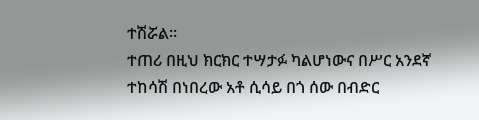ተሽሯል።
ተጠሪ በዚህ ክርክር ተሣታፉ ካልሆነውና በሥር አንደኛ ተከሳሽ በነበረው አቶ ሲሳይ በጎ ሰው በብድር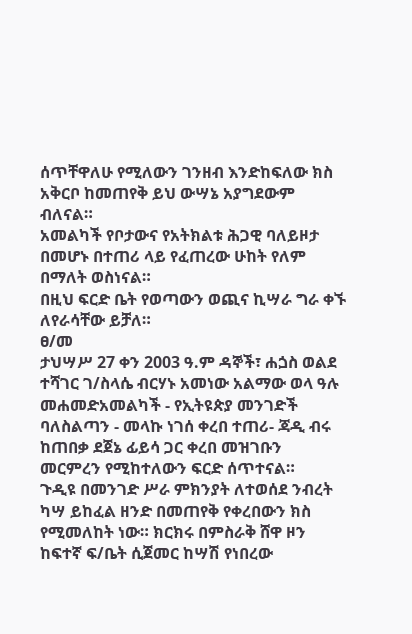ሰጥቸዋለሁ የሚለውን ገንዘብ እንድከፍለው ክስ አቅርቦ ከመጠየቅ ይህ ውሣኔ አያግደውም ብለናል።
አመልካች የቦታውና የአትክልቱ ሕጋዊ ባለይዞታ በመሆኑ በተጠሪ ላይ የፈጠረው ሁከት የለም በማለት ወስነናል።
በዚህ ፍርድ ቤት የወጣውን ወጪና ኪሣራ ግራ ቀኙ ለየራሳቸው ይቻለ።
ፀ/መ
ታህሣሥ 27 ቀን 2003 ዓ.ም ዳኞች፣ ሐጏስ ወልደ ተሻገር ገ/ስላሴ ብርሃኑ አመነው አልማው ወላ ዓሉ መሐመድአመልካች - የኢትዩጵያ መንገድች ባለስልጣን - መላኩ ነገሰ ቀረበ ተጠሪ- ጃዲ ብሩ ከጠበቃ ደጀኔ ፊይሳ ጋር ቀረበ መዝገቡን መርምረን የሚከተለውን ፍርድ ሰጥተናል።
ጉዲዩ በመንገድ ሥራ ምክንያት ለተወሰደ ንብረት ካሣ ይከፈል ዘንድ በመጠየቅ የቀረበውን ክስ የሚመለከት ነው። ክርክሩ በምስራቅ ሸዋ ዞን ከፍተኛ ፍ/ቤት ሲጀመር ከሣሽ የነበረው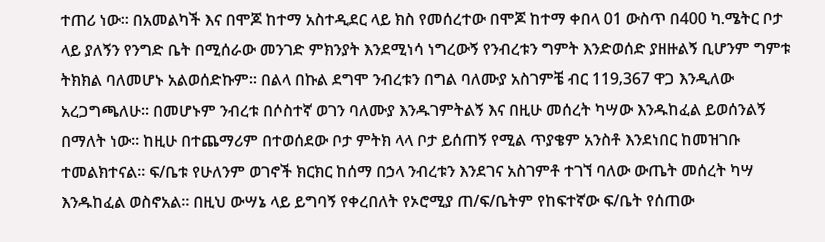ተጠሪ ነው። በአመልካች እና በሞጆ ከተማ አስተዲደር ላይ ክስ የመሰረተው በሞጆ ከተማ ቀበላ 01 ውስጥ በ400 ካ.ሜትር ቦታ ላይ ያለኝን የንግድ ቤት በሚሰራው መንገድ ምክንያት እንደሚነሳ ነግረውኝ የንብረቱን ግምት እንድወሰድ ያዘዙልኝ ቢሆንም ግምቱ ትክክል ባለመሆኑ አልወሰድኩም። በልላ በኩል ደግሞ ንብረቱን በግል ባለሙያ አስገምቼ ብር 119‚367 ዋጋ እንዲለው አረጋግጫለሁ። በመሆኑም ንብረቱ በሶስተኛ ወገን ባለሙያ እንዱገምትልኝ እና በዚሁ መሰረት ካሣው እንዱከፈል ይወሰንልኝ በማለት ነው። ከዚሁ በተጨማሪም በተወሰደው ቦታ ምትክ ላላ ቦታ ይሰጠኝ የሚል ጥያቄም አንስቶ እንደነበር ከመዝገቡ ተመልክተናል። ፍ/ቤቱ የሁለንም ወገኖች ክርክር ከሰማ በኃላ ንብረቱን እንደገና አስገምቶ ተገኘ ባለው ውጤት መሰረት ካሣ እንዱከፈል ወስኖአል። በዚህ ውሣኔ ላይ ይግባኝ የቀረበለት የኦሮሚያ ጠ/ፍ/ቤትም የከፍተኛው ፍ/ቤት የሰጠው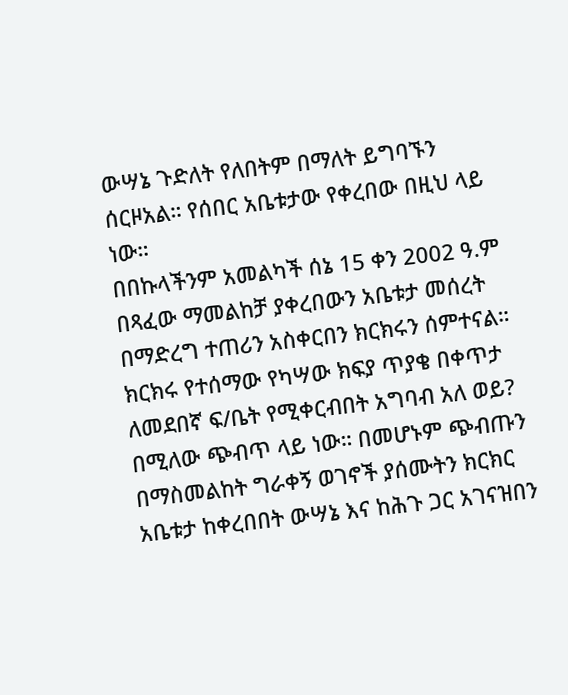ውሣኔ ጉድለት የለበትም በማለት ይግባኙን ሰርዞአል። የሰበር አቤቱታው የቀረበው በዚህ ላይ ነው።
በበኩላችንም አመልካች ሰኔ 15 ቀን 2002 ዓ.ም በጻፈው ማመልከቻ ያቀረበውን አቤቱታ መሰረት በማድረግ ተጠሪን አስቀርበን ክርክሩን ሰምተናል። ክርክሩ የተሰማው የካሣው ክፍያ ጥያቄ በቀጥታ ለመደበኛ ፍ/ቤት የሚቀርብበት አግባብ አለ ወይ? በሚለው ጭብጥ ላይ ነው። በመሆኑም ጭብጡን በማስመልከት ግራቀኝ ወገኖች ያሰሙትን ክርክር አቤቱታ ከቀረበበት ውሣኔ እና ከሕጉ ጋር አገናዝበን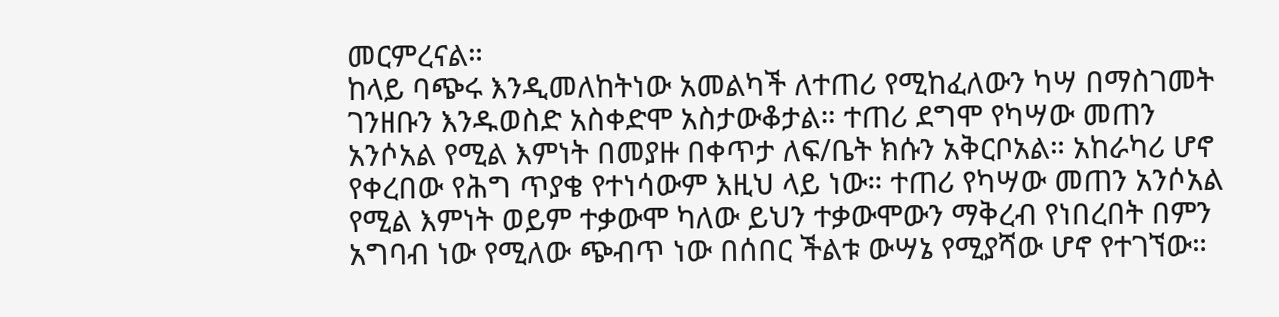መርምረናል።
ከላይ ባጭሩ እንዲመለከትነው አመልካች ለተጠሪ የሚከፈለውን ካሣ በማስገመት ገንዘቡን እንዱወስድ አስቀድሞ አስታውቆታል። ተጠሪ ደግሞ የካሣው መጠን አንሶአል የሚል እምነት በመያዙ በቀጥታ ለፍ/ቤት ክሱን አቅርቦአል። አከራካሪ ሆኖ የቀረበው የሕግ ጥያቄ የተነሳውም እዚህ ላይ ነው። ተጠሪ የካሣው መጠን አንሶአል የሚል እምነት ወይም ተቃውሞ ካለው ይህን ተቃውሞውን ማቅረብ የነበረበት በምን አግባብ ነው የሚለው ጭብጥ ነው በሰበር ችልቱ ውሣኔ የሚያሻው ሆኖ የተገኘው።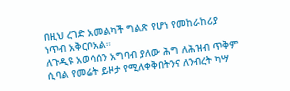በዚህ ረገድ አመልካች ግልጽ የሆነ የመከራከሪያ ነጥብ አቅርቦአል።
ለጉዲዩ አወሳሰን አግባብ ያለው ሕግ ለሕዝብ ጥቅም ሲባል የመሬት ይዞታ የሚለቀቅበትንና ለንብረት ካሣ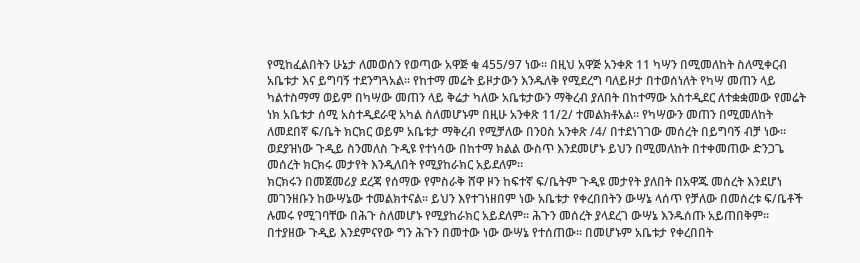የሚከፈልበትን ሁኔታ ለመወሰን የወጣው አዋጅ ቁ 455/97 ነው። በዚህ አዋጅ አንቀጽ 11 ካሣን በሚመለከት ስለሚቀርብ አቤቱታ እና ይግባኝ ተደንግጓአል። የከተማ መሬት ይዞታውን እንዱለቅ የሚደረግ ባለይዞታ በተወሰነለት የካሣ መጠን ላይ ካልተስማማ ወይም በካሣው መጠን ላይ ቅሬታ ካለው አቤቱታውን ማቅረብ ያለበት በከተማው አስተዲደር ለተቋቋመው የመሬት ነክ አቤቱታ ሰሚ አስተዲደራዊ አካል ስለመሆኑም በዚሁ አንቀጽ 11/2/ ተመልክቶአል። የካሣውን መጠን በሚመለከት ለመደበኛ ፍ/ቤት ክርክር ወይም አቤቱታ ማቅረብ የሚቻለው በንዐስ አንቀጽ /4/ በተደነገገው መሰረት በይግባኝ ብቻ ነው።
ወደያዝነው ጉዲይ ስንመለስ ጉዲዩ የተነሳው በከተማ ክልል ውስጥ እንደመሆኑ ይህን በሚመለከት በተቀመጠው ድንጋጌ መሰረት ክርክሩ መታየት እንዲለበት የሚያከራክር አይደለም።
ክርክሩን በመጀመሪያ ደረጃ የሰማው የምስራቅ ሸዋ ዞን ከፍተኛ ፍ/ቤትም ጉዲዩ መታየት ያለበት በአዋጁ መሰረት እንደሆነ መገንዘቡን ከውሣኔው ተመልክተናል። ይህን እየተገነዘበም ነው አቤቱታ የቀረበበትን ውሣኔ ላሰጥ የቻለው በመሰረቱ ፍ/ቤቶች ሉመሩ የሚገባቸው በሕጉ ስለመሆኑ የሚያከራክር አይደለም። ሕጉን መሰረት ያላደረገ ውሣኔ እንዱሰጡ አይጠበቅም። በተያዘው ጉዲይ እንደምናየው ግን ሕጉን በመተው ነው ውሣኔ የተሰጠው። በመሆኑም አቤቱታ የቀረበበት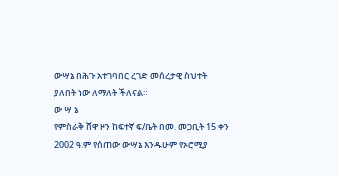ውሣኔ በሕጉ አተገባበር ረገድ መሰረታዊ ስህተት ያለበት ነው ለማለት ችለናል።
ው ሣ ኔ
የምስራቅ ሸዋ ዞን ከፍተኛ ፍ/ቤት በመ. መጋቢት 15 ቀን 2002 ዓ.ም የሰጠው ውሣኔ እንዱሁም የኦሮሚያ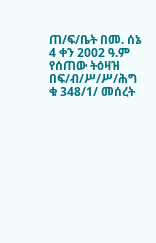ጠ/ፍ/ቤት በመ. ሰኔ 4 ቀን 2002 ዓ.ም የሰጠው ትዕዛዝ በፍ/ብ/ሥ/ሥ/ሕግ ቁ 348/1/ መሰረት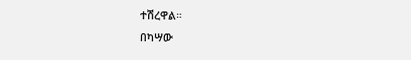ተሽረዋል።
በካሣው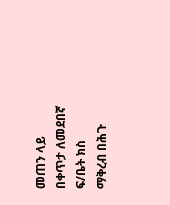መጠን ላይ በቀጥታ ለመደበኛ ፍ/ቤት ክስ ማቅረብ በሕጉ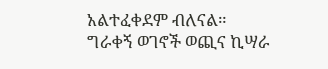አልተፈቀደም ብለናል።
ግራቀኝ ወገኖች ወጪና ኪሣራ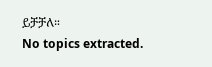ይቻቻለ።
No topics extracted.